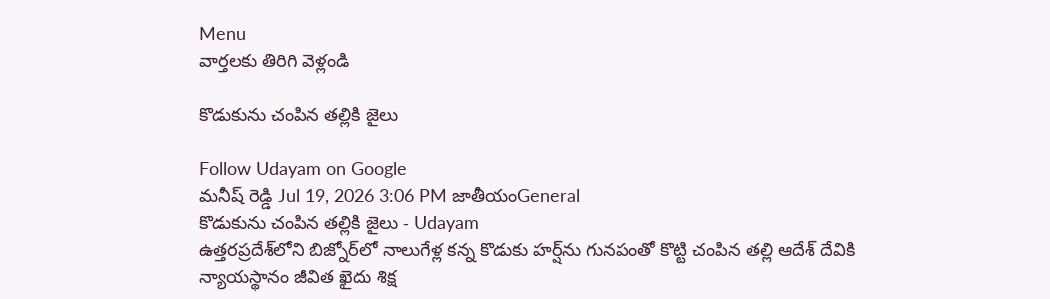Menu
వార్తలకు తిరిగి వెళ్లండి

కొడుకును చంపిన తల్లికి జైలు

Follow Udayam on Google
మనీష్ రెడ్డి Jul 19, 2026 3:06 PM జాతీయంGeneral
కొడుకును చంపిన తల్లికి జైలు - Udayam
ఉత్తరప్రదేశ్‌లోని బిజ్నోర్‌లో నాలుగేళ్ల కన్న కొడుకు హర్ష్‌ను గునపంతో కొట్టి చంపిన తల్లి ఆదేశ్ దేవికి న్యాయస్థానం జీవిత ఖైదు శిక్ష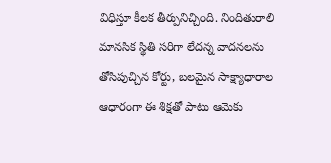విధిస్తూ కీలక తీర్పునిచ్చింది. నిందితురాలి మానసిక స్థితి సరిగా లేదన్న వాదనలను తోసిపుచ్చిన కోర్టు, బలమైన సాక్ష్యాధారాల ఆధారంగా ఈ శిక్షతో పాటు ఆమెకు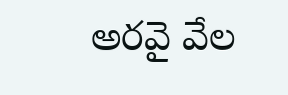అరవై వేల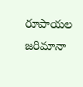రూపాయల జరిమానా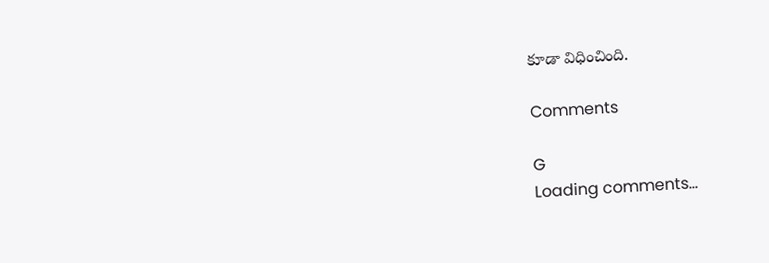కూడా విధించింది.

Comments

G
Loading comments...